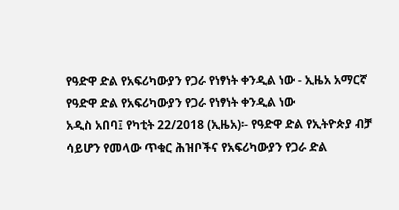የዓድዋ ድል የአፍሪካውያን የጋራ የነፃነት ቀንዲል ነው - ኢዜአ አማርኛ
የዓድዋ ድል የአፍሪካውያን የጋራ የነፃነት ቀንዲል ነው
አዲስ አበባ፤ የካቲት 22/2018 (ኢዜአ)፡- የዓድዋ ድል የኢትዮጵያ ብቻ ሳይሆን የመላው ጥቁር ሕዝቦችና የአፍሪካውያን የጋራ ድል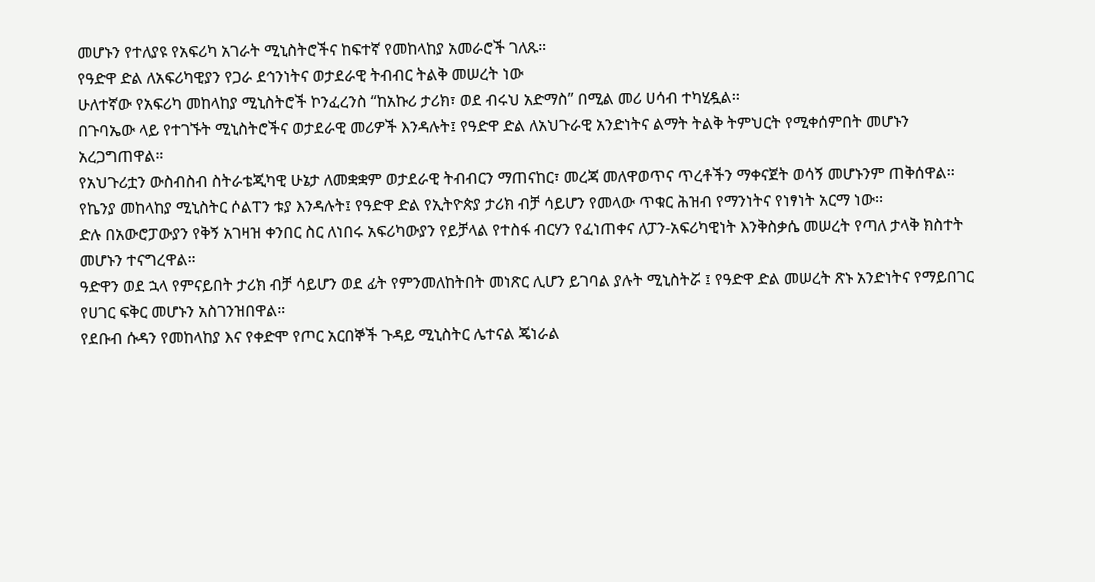መሆኑን የተለያዩ የአፍሪካ አገራት ሚኒስትሮችና ከፍተኛ የመከላከያ አመራሮች ገለጹ።
የዓድዋ ድል ለአፍሪካዊያን የጋራ ደኅንነትና ወታደራዊ ትብብር ትልቅ መሠረት ነው
ሁለተኛው የአፍሪካ መከላከያ ሚኒስትሮች ኮንፈረንስ “ከአኩሪ ታሪክ፣ ወደ ብሩህ አድማስ” በሚል መሪ ሀሳብ ተካሂዷል፡፡
በጉባኤው ላይ የተገኙት ሚኒስትሮችና ወታደራዊ መሪዎች እንዳሉት፤ የዓድዋ ድል ለአህጉራዊ አንድነትና ልማት ትልቅ ትምህርት የሚቀሰምበት መሆኑን አረጋግጠዋል።
የአህጉሪቷን ውስብስብ ስትራቴጂካዊ ሁኔታ ለመቋቋም ወታደራዊ ትብብርን ማጠናከር፣ መረጃ መለዋወጥና ጥረቶችን ማቀናጀት ወሳኝ መሆኑንም ጠቅሰዋል፡፡
የኬንያ መከላከያ ሚኒስትር ሶልፐን ቱያ እንዳሉት፤ የዓድዋ ድል የኢትዮጵያ ታሪክ ብቻ ሳይሆን የመላው ጥቁር ሕዝብ የማንነትና የነፃነት አርማ ነው፡፡
ድሉ በአውሮፓውያን የቅኝ አገዛዝ ቀንበር ስር ለነበሩ አፍሪካውያን የይቻላል የተስፋ ብርሃን የፈነጠቀና ለፓን-አፍሪካዊነት እንቅስቃሴ መሠረት የጣለ ታላቅ ክስተት መሆኑን ተናግረዋል።
ዓድዋን ወደ ኋላ የምናይበት ታሪክ ብቻ ሳይሆን ወደ ፊት የምንመለከትበት መነጽር ሊሆን ይገባል ያሉት ሚኒስትሯ ፤ የዓድዋ ድል መሠረት ጽኑ አንድነትና የማይበገር የሀገር ፍቅር መሆኑን አስገንዝበዋል።
የደቡብ ሱዳን የመከላከያ እና የቀድሞ የጦር አርበኞች ጉዳይ ሚኒስትር ሌተናል ጄነራል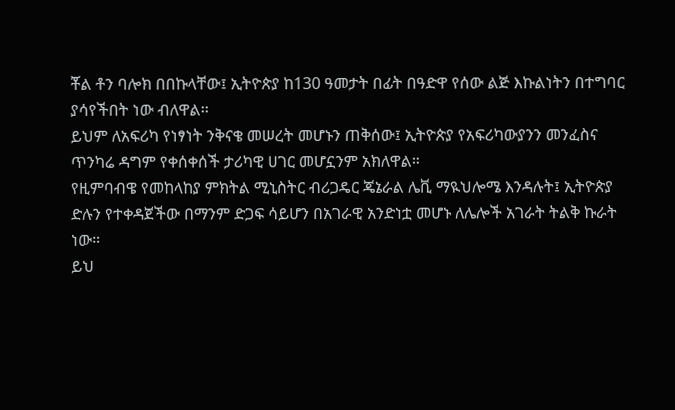ቾል ቶን ባሎክ በበኩላቸው፤ ኢትዮጵያ ከ130 ዓመታት በፊት በዓድዋ የሰው ልጅ እኩልነትን በተግባር ያሳየችበት ነው ብለዋል፡፡
ይህም ለአፍሪካ የነፃነት ንቅናቄ መሠረት መሆኑን ጠቅሰው፤ ኢትዮጵያ የአፍሪካውያንን መንፈስና ጥንካሬ ዳግም የቀሰቀሰች ታሪካዊ ሀገር መሆኗንም አክለዋል።
የዚምባብዌ የመከላከያ ምክትል ሚኒስትር ብሪጋዴር ጄኔራል ሌቪ ማዪህሎሜ እንዳሉት፤ ኢትዮጵያ ድሉን የተቀዳጀችው በማንም ድጋፍ ሳይሆን በአገራዊ አንድነቷ መሆኑ ለሌሎች አገራት ትልቅ ኩራት ነው።
ይህ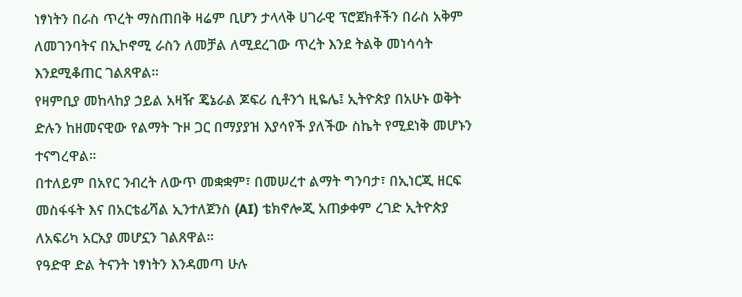ነፃነትን በራስ ጥረት ማስጠበቅ ዛሬም ቢሆን ታላላቅ ሀገራዊ ፕሮጀክቶችን በራስ አቅም ለመገንባትና በኢኮኖሚ ራስን ለመቻል ለሚደረገው ጥረት እንደ ትልቅ መነሳሳት እንደሚቆጠር ገልጸዋል።
የዛምቢያ መከላከያ ኃይል አዛዥ ጄኔራል ጆፍሪ ሲቶንጎ ዚዬሌ፤ ኢትዮጵያ በአሁኑ ወቅት ድሉን ከዘመናዊው የልማት ጉዞ ጋር በማያያዝ እያሳየች ያለችው ስኬት የሚደነቅ መሆኑን ተናግረዋል።
በተለይም በአየር ንብረት ለውጥ መቋቋም፣ በመሠረተ ልማት ግንባታ፣ በኢነርጂ ዘርፍ መስፋፋት እና በአርቴፊሻል ኢንተለጀንስ (AI) ቴክኖሎጂ አጠቃቀም ረገድ ኢትዮጵያ ለአፍሪካ አርአያ መሆኗን ገልጸዋል።
የዓድዋ ድል ትናንት ነፃነትን እንዳመጣ ሁሉ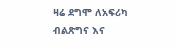ዛሬ ደግሞ ለአፍሪካ ብልጽግና እና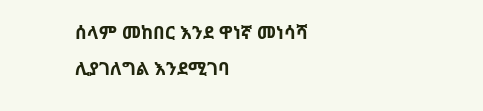ሰላም መከበር እንደ ዋነኛ መነሳሻ ሊያገለግል እንደሚገባ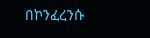በኮንፈረንሱ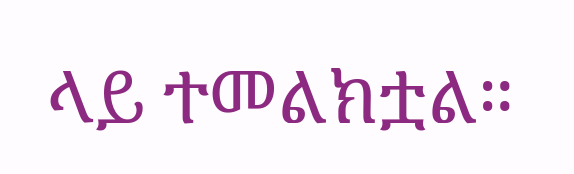ላይ ተመልክቷል።